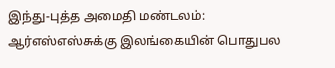இந்து-புத்த அமைதி மண்டலம்: ஆர்எஸ்எஸ்சுக்கு இலங்கையின் பொதுபல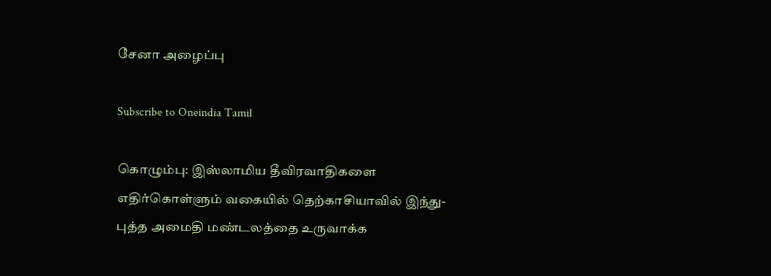சேனா அழைப்பு

Subscribe to Oneindia Tamil

கொழும்பு: இஸ்லாமிய தீவிரவாதிகளை எதிர்கொள்ளும் வகையில் தெற்காசியாவில் இந்து-புத்த அமைதி மண்டலத்தை உருவாக்க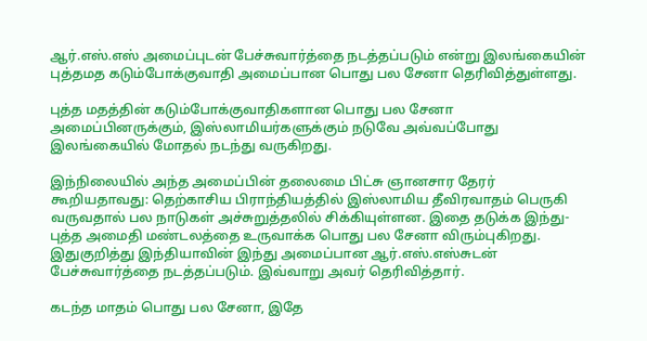ஆர்.எஸ்.எஸ் அமைப்புடன் பேச்சுவார்த்தை நடத்தப்படும் என்று இலங்கையின் புத்தமத கடும்போக்குவாதி அமைப்பான பொது பல சேனா தெரிவித்துள்ளது.

புத்த மதத்தின் கடும்போக்குவாதிகளான பொது பல சேனா அமைப்பினருக்கும், இஸ்லாமியர்களுக்கும் நடுவே அவ்வப்போது இலங்கையில் மோதல் நடந்து வருகிறது.

இந்நிலையில் அந்த அமைப்பின் தலைமை பிட்சு ஞானசார தேரர் கூறியதாவது: தெற்காசிய பிராந்தியத்தில் இஸ்லாமிய தீவிரவாதம் பெருகி வருவதால் பல நாடுகள் அச்சுறுத்தலில் சிக்கியுள்ளன. இதை தடுக்க இந்து-புத்த அமைதி மண்டலத்தை உருவாக்க பொது பல சேனா விரும்புகிறது. இதுகுறித்து இந்தியாவின் இந்து அமைப்பான ஆர்.எஸ்.எஸ்சுடன் பேச்சுவார்த்தை நடத்தப்படும். இவ்வாறு அவர் தெரிவித்தார்.

கடந்த மாதம் பொது பல சேனா, இதே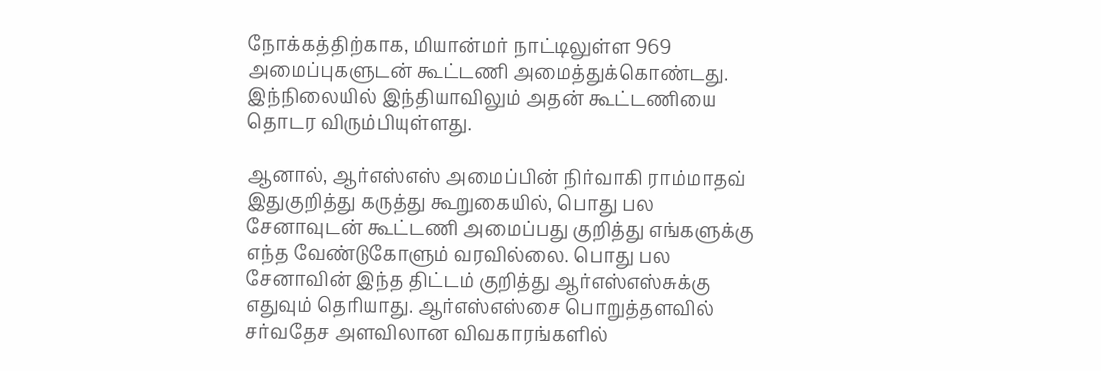நோக்கத்திற்காக, மியான்மர் நாட்டிலுள்ள 969 அமைப்புகளுடன் கூட்டணி அமைத்துக்கொண்டது. இந்நிலையில் இந்தியாவிலும் அதன் கூட்டணியை தொடர விரும்பியுள்ளது.

ஆனால், ஆர்எஸ்எஸ் அமைப்பின் நிர்வாகி ராம்மாதவ் இதுகுறித்து கருத்து கூறுகையில், பொது பல சேனாவுடன் கூட்டணி அமைப்பது குறித்து எங்களுக்கு எந்த வேண்டுகோளும் வரவில்லை. பொது பல சேனாவின் இந்த திட்டம் குறித்து ஆர்எஸ்எஸ்சுக்கு எதுவும் தெரியாது. ஆர்எஸ்எஸ்சை பொறுத்தளவில் சர்வதேச அளவிலான விவகாரங்களில்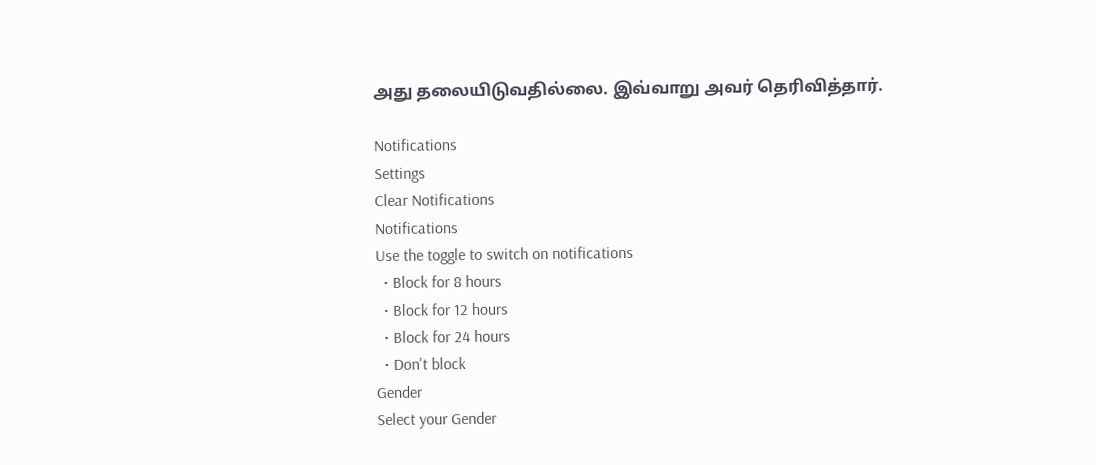அது தலையிடுவதில்லை. இவ்வாறு அவர் தெரிவித்தார்.

Notifications
Settings
Clear Notifications
Notifications
Use the toggle to switch on notifications
  • Block for 8 hours
  • Block for 12 hours
  • Block for 24 hours
  • Don't block
Gender
Select your Gender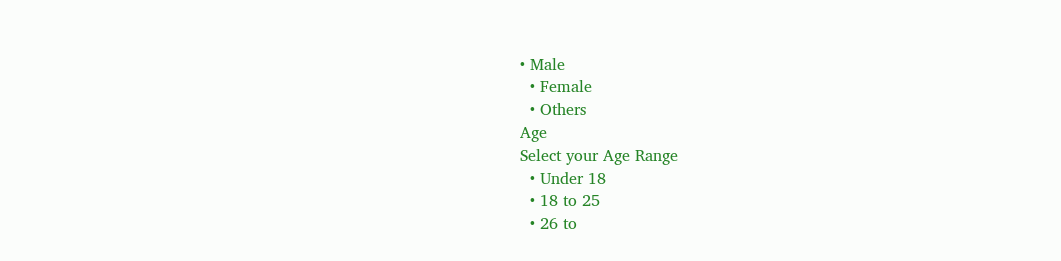• Male
  • Female
  • Others
Age
Select your Age Range
  • Under 18
  • 18 to 25
  • 26 to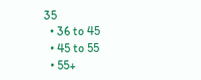35
  • 36 to 45
  • 45 to 55
  • 55+